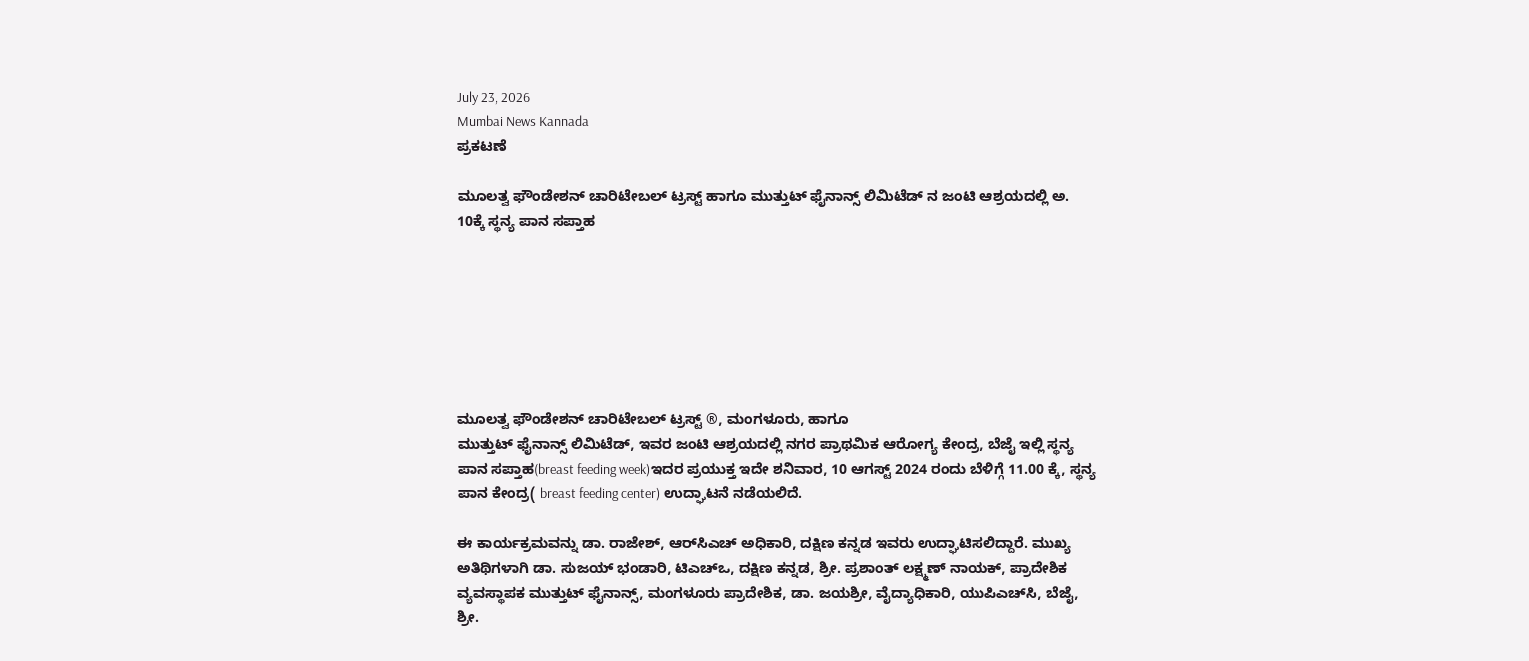July 23, 2026
Mumbai News Kannada
ಪ್ರಕಟಣೆ

ಮೂಲತ್ವ ಫೌಂಡೇಶನ್ ಚಾರಿಟೇಬಲ್ ಟ್ರಸ್ಟ್ ಹಾಗೂ ಮುತ್ತುಟ್ ಫೈನಾನ್ಸ್ ಲಿಮಿಟೆಡ್ ನ ಜಂಟಿ ಆಶ್ರಯದಲ್ಲಿ ಅ. 10ಕ್ಕೆ ಸ್ಥನ್ಯ ಪಾನ ಸಪ್ತಾಹ







ಮೂಲತ್ವ ಫೌಂಡೇಶನ್ ಚಾರಿಟೇಬಲ್ ಟ್ರಸ್ಟ್ ®, ಮಂಗಳೂರು, ಹಾಗೂ
ಮುತ್ತುಟ್ ಫೈನಾನ್ಸ್ ಲಿಮಿಟೆಡ್, ಇವರ ಜಂಟಿ ಆಶ್ರಯದಲ್ಲಿ ನಗರ ಪ್ರಾಥಮಿಕ ಆರೋಗ್ಯ ಕೇಂದ್ರ, ಬೆಜೈ ಇಲ್ಲಿ ಸ್ಥನ್ಯ ಪಾನ ಸಪ್ತಾಹ(breast feeding week)ಇದರ ಪ್ರಯುಕ್ತ ಇದೇ ಶನಿವಾರ, 10 ಆಗಸ್ಟ್ 2024 ರಂದು ಬೆಳಿಗ್ಗೆ 11.00 ಕ್ಕೆ, ಸ್ಥನ್ಯ ಪಾನ ಕೇಂದ್ರ( breast feeding center) ಉದ್ಘಾಟನೆ ನಡೆಯಲಿದೆ.

ಈ ಕಾರ್ಯಕ್ರಮವನ್ನು ಡಾ. ರಾಜೇಶ್, ಆರ್‌ಸಿಎಚ್ ಅಧಿಕಾರಿ, ದಕ್ಷಿಣ ಕನ್ನಡ ಇವರು ಉದ್ಘಾಟಿಸಲಿದ್ದಾರೆ. ಮುಖ್ಯ ಅತಿಥಿಗಳಾಗಿ ಡಾ. ಸುಜಯ್ ಭಂಡಾರಿ, ಟಿಎಚ್‌ಒ, ದಕ್ಷಿಣ ಕನ್ನಡ, ಶ್ರೀ. ಪ್ರಶಾಂತ್ ಲಕ್ಷ್ಮಣ್ ನಾಯಕ್, ಪ್ರಾದೇಶಿಕ ವ್ಯವಸ್ಥಾಪಕ ಮುತ್ತುಟ್ ಫೈನಾನ್ಸ್, ಮಂಗಳೂರು ಪ್ರಾದೇಶಿಕ, ಡಾ. ಜಯಶ್ರೀ, ವೈದ್ಯಾಧಿಕಾರಿ, ಯುಪಿಎಚ್‌ಸಿ, ಬೆಜೈ, ಶ್ರೀ.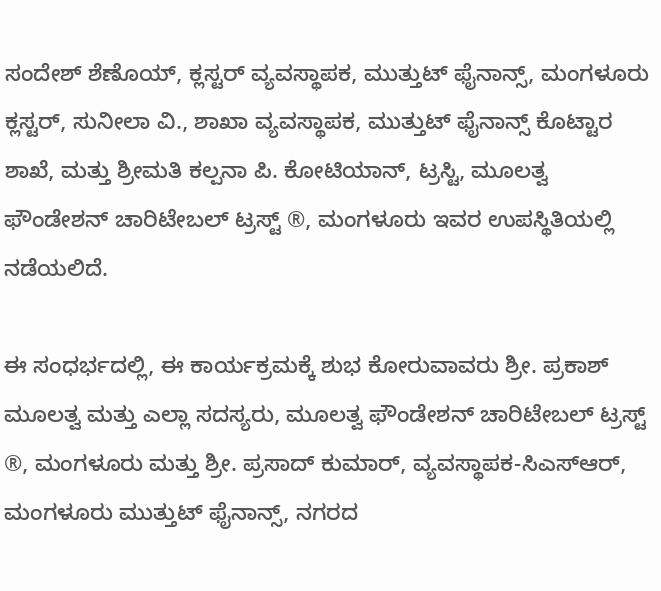ಸಂದೇಶ್ ಶೆಣೊಯ್, ಕ್ಲಸ್ಟರ್ ವ್ಯವಸ್ಥಾಪಕ, ಮುತ್ತುಟ್ ಫೈನಾನ್ಸ್, ಮಂಗಳೂರು ಕ್ಲಸ್ಟರ್, ಸುನೀಲಾ ವಿ., ಶಾಖಾ ವ್ಯವಸ್ಥಾಪಕ, ಮುತ್ತುಟ್ ಫೈನಾನ್ಸ್ ಕೊಟ್ಟಾರ ಶಾಖೆ, ಮತ್ತು ಶ್ರೀಮತಿ ಕಲ್ಪನಾ ಪಿ. ಕೋಟಿಯಾನ್, ಟ್ರಸ್ಟಿ, ಮೂಲತ್ವ ಫೌಂಡೇಶನ್ ಚಾರಿಟೇಬಲ್ ಟ್ರಸ್ಟ್ ®, ಮಂಗಳೂರು ಇವರ ಉಪಸ್ಥಿತಿಯಲ್ಲಿ ನಡೆಯಲಿದೆ.

ಈ ಸಂಧರ್ಭದಲ್ಲಿ, ಈ ಕಾರ್ಯಕ್ರಮಕ್ಕೆ ಶುಭ ಕೋರುವಾವರು ಶ್ರೀ. ಪ್ರಕಾಶ್ ಮೂಲತ್ವ ಮತ್ತು ಎಲ್ಲಾ ಸದಸ್ಯರು, ಮೂಲತ್ವ ಫೌಂಡೇಶನ್ ಚಾರಿಟೇಬಲ್ ಟ್ರಸ್ಟ್ ®, ಮಂಗಳೂರು ಮತ್ತು ಶ್ರೀ. ಪ್ರಸಾದ್ ಕುಮಾರ್, ವ್ಯವಸ್ಥಾಪಕ-ಸಿಎಸ್ಆರ್, ಮಂಗಳೂರು ಮುತ್ತುಟ್ ಫೈನಾನ್ಸ್, ನಗರದ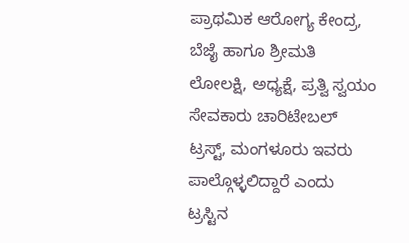ಪ್ರಾಥಮಿಕ ಆರೋಗ್ಯ ಕೇಂದ್ರ, ಬೆಜೈ ಹಾಗೂ ಶ್ರೀಮತಿ ಲೋಲಕ್ಷಿ, ಅಧ್ಯಕ್ಷೆ, ಪ್ರತ್ವಿ ಸ್ವಯಂ ಸೇವಕಾರು ಚಾರಿಟೇಬಲ್ ಟ್ರಸ್ಟ್, ಮಂಗಳೂರು ಇವರು ಪಾಲ್ಗೊಳ್ಳಲಿದ್ದಾರೆ ಎಂದು ಟ್ರಸ್ಟಿನ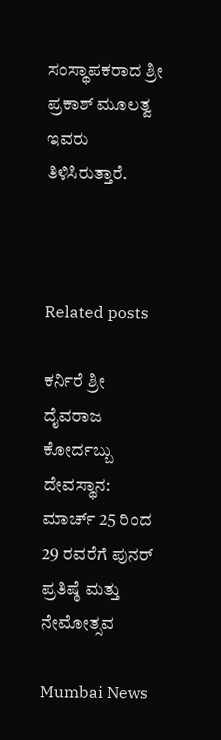ಸಂಸ್ಥಾಪಕರಾದ ಶ್ರೀ ಪ್ರಕಾಶ್ ಮೂಲತ್ವ ಇವರು ತಿಳಿಸಿರುತ್ತಾರೆ.



Related posts

ಕರ್ನಿರೆ ಶ್ರೀ ದೈವರಾಜ ಕೋರ್ದಬ್ಬು ದೇವಸ್ಥಾನ: ಮಾರ್ಚ್ 25 ರಿಂದ 29 ರವರೆಗೆ ಪುನರ್ ಪ್ರತಿಷ್ಠೆ ಮತ್ತು ನೇಮೋತ್ಸವ

Mumbai News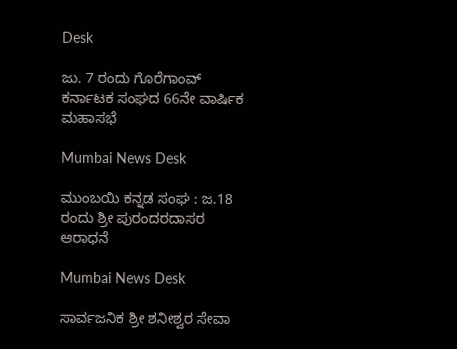Desk

ಜು. 7 ರಂದು ಗೊರೆಗಾಂವ್ ಕರ್ನಾಟಕ ಸಂಘದ 66ನೇ ವಾರ್ಷಿಕ ಮಹಾಸಭೆ

Mumbai News Desk

ಮುಂಬಯಿ ಕನ್ನಡ ಸಂಘ : ಜ.18 ರಂದು ಶ್ರೀ ಪುರಂದರದಾಸರ ಆರಾಧನೆ

Mumbai News Desk

ಸಾರ್ವಜನಿಕ ಶ್ರೀ ಶನೀಶ್ವರ ಸೇವಾ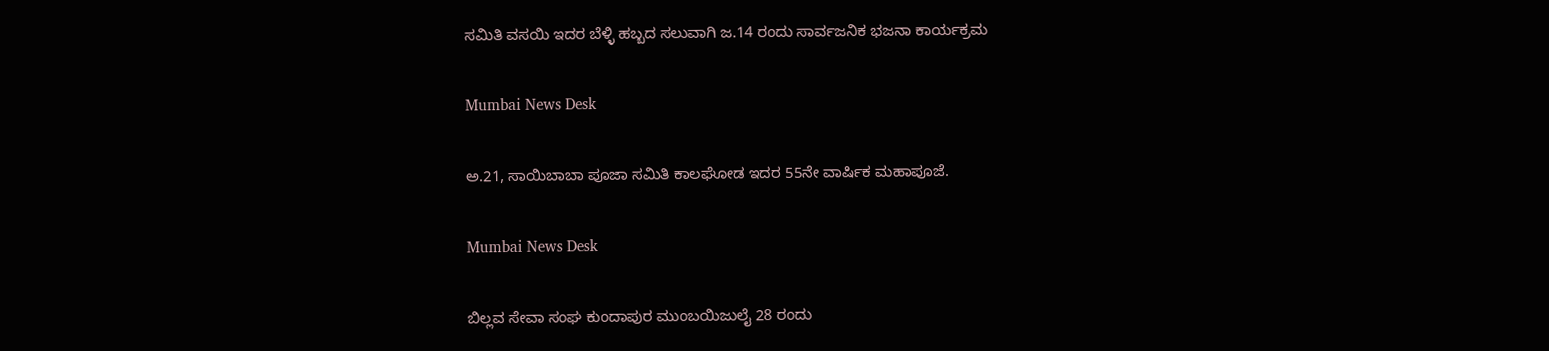ಸಮಿತಿ ವಸಯಿ ಇದರ ಬೆಳ್ಳಿ ಹಬ್ಬದ ಸಲುವಾಗಿ ಜ.14 ರಂದು ಸಾರ್ವಜನಿಕ ಭಜನಾ ಕಾರ್ಯಕ್ರಮ

Mumbai News Desk

ಅ.21, ಸಾಯಿಬಾಬಾ ಪೂಜಾ ಸಮಿತಿ ಕಾಲಘೋಡ ಇದರ 55ನೇ ವಾರ್ಷಿಕ ಮಹಾಪೂಜೆ.

Mumbai News Desk

ಬಿಲ್ಲವ ಸೇವಾ ಸಂಘ ಕುಂದಾಪುರ ಮುಂಬಯಿಜುಲೈ 28 ರಂದು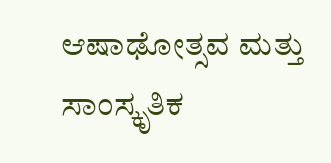ಆಷಾಢೋತ್ಸವ ಮತ್ತು ಸಾಂಸ್ಕೃತಿಕ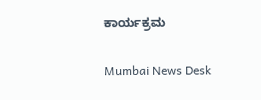ಕಾರ್ಯಕ್ರಮ

Mumbai News Desk